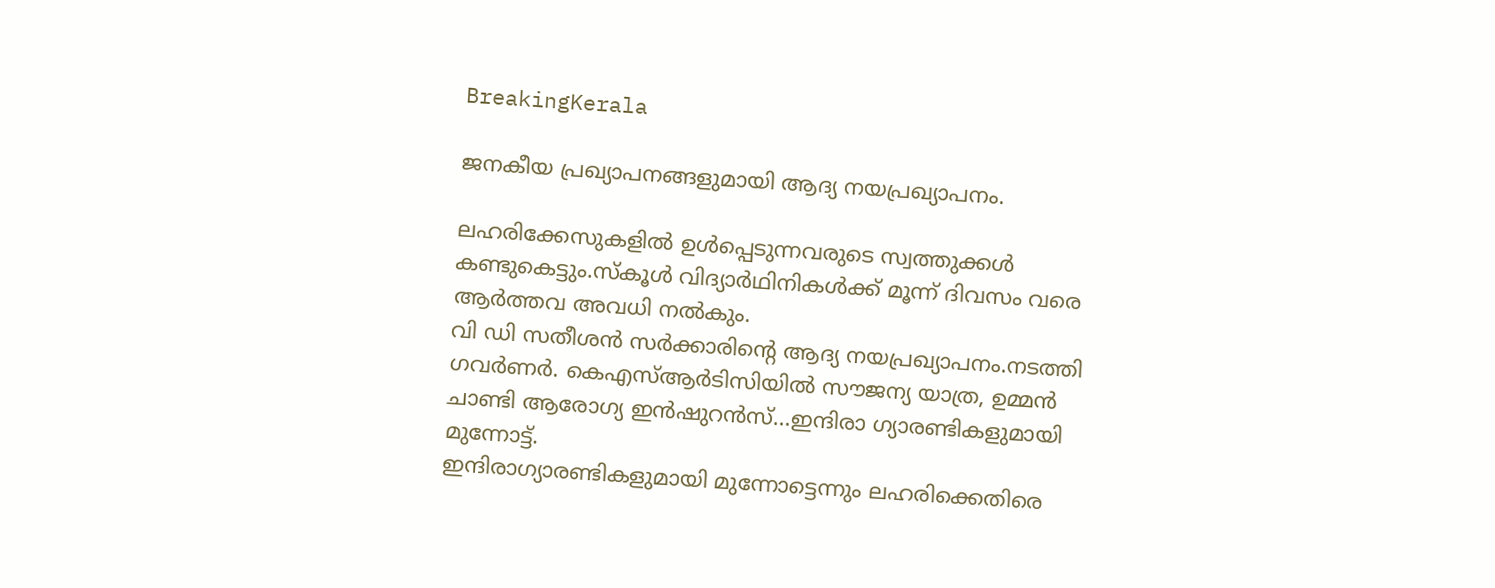BreakingKerala

ജനകീയ പ്രഖ്യാപനങ്ങളുമായി ആദ്യ നയപ്രഖ്യാപനം.

ലഹരിക്കേസുകളില്‍ ഉള്‍പ്പെടുന്നവരുടെ സ്വത്തുക്കള്‍ കണ്ടുകെട്ടും.സ്കൂൾ വിദ്യാർഥിനികൾക്ക് മൂന്ന് ദിവസം വരെ ആർത്തവ അവധി നൽകും.
വി ഡി സതീശന്‍ സര്‍ക്കാരിന്റെ ആദ്യ നയപ്രഖ്യാപനം.നടത്തി ഗവർണർ. കെഎസ്ആര്‍ടിസിയില്‍ സൗജന്യ യാത്ര, ഉമ്മന്‍ ചാണ്ടി ആരോഗ്യ ഇന്‍ഷുറന്‍സ്…ഇന്ദിരാ ഗ്യാരണ്ടികളുമായി മുന്നോട്ട്.
ഇന്ദിരാഗ്യാരണ്ടികളുമായി മുന്നോട്ടെന്നും ലഹരിക്കെതിരെ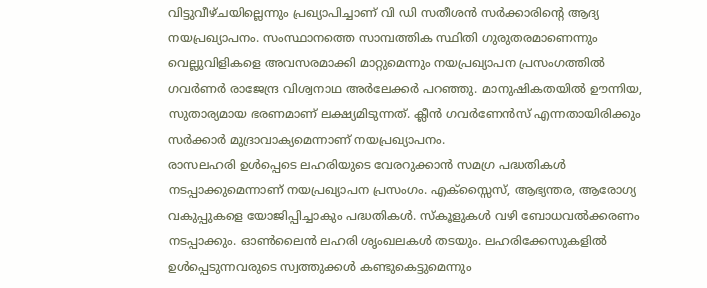വിട്ടുവീഴ്ചയില്ലെന്നും പ്രഖ്യാപിച്ചാണ് വി ഡി സതീശന്‍ സര്‍ക്കാരിന്റെ ആദ്യ നയപ്രഖ്യാപനം. സംസ്ഥാനത്തെ സാമ്പത്തിക സ്ഥിതി ഗുരുതരമാണെന്നും വെല്ലുവിളികളെ അവസരമാക്കി മാറ്റുമെന്നും നയപ്രഖ്യാപന പ്രസംഗത്തില്‍ ഗവര്‍ണര്‍ രാജേന്ദ്ര വിശ്വനാഥ അര്‍ലേക്കര്‍ പറഞ്ഞു. മാനുഷികതയില്‍ ഊന്നിയ, സുതാര്യമായ ഭരണമാണ് ലക്ഷ്യമിടുന്നത്. ക്ലീന്‍ ഗവര്‍ണേന്‍സ് എന്നതായിരിക്കും സര്‍ക്കാര്‍ മുദ്രാവാക്യമെന്നാണ് നയപ്രഖ്യാപനം.
രാസലഹരി ഉള്‍പ്പെടെ ലഹരിയുടെ വേരറുക്കാന്‍ സമഗ്ര പദ്ധതികള്‍ നടപ്പാക്കുമെന്നാണ് നയപ്രഖ്യാപന പ്രസംഗം. എക്‌സ്സൈസ്, ആഭ്യന്തര, ആരോഗ്യ വകുപ്പുകളെ യോജിപ്പിച്ചാകും പദ്ധതികള്‍. സ്‌കൂളുകള്‍ വഴി ബോധവല്‍ക്കരണം നടപ്പാക്കും. ഓണ്‍ലൈന്‍ ലഹരി ശൃംഖലകള്‍ തടയും. ലഹരിക്കേസുകളില്‍ ഉള്‍പ്പെടുന്നവരുടെ സ്വത്തുക്കള്‍ കണ്ടുകെട്ടുമെന്നും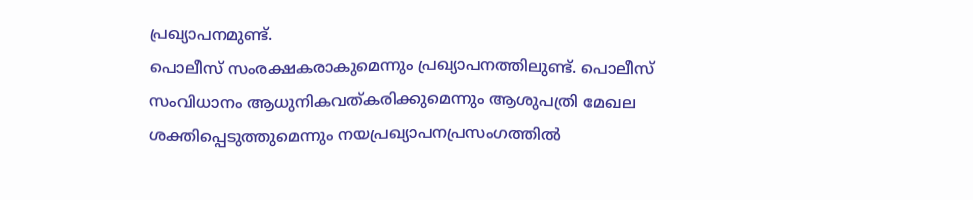പ്രഖ്യാപനമുണ്ട്.
പൊലീസ് സംരക്ഷകരാകുമെന്നും പ്രഖ്യാപനത്തിലുണ്ട്. പൊലീസ് സംവിധാനം ആധുനികവത്കരിക്കുമെന്നും ആശുപത്രി മേഖല ശക്തിപ്പെടുത്തുമെന്നും നയപ്രഖ്യാപനപ്രസംഗത്തില്‍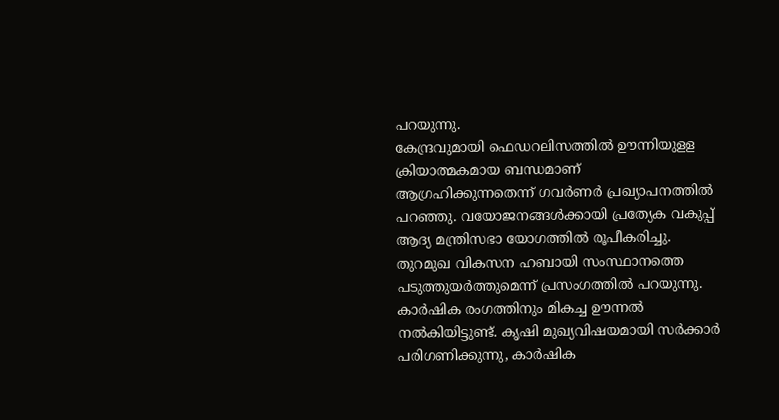പറയുന്നു.
കേന്ദ്രവുമായി ഫെഡറലിസത്തില്‍ ഊന്നിയുളള ക്രിയാത്മകമായ ബന്ധമാണ് ആഗ്രഹിക്കുന്നതെന്ന് ഗവര്‍ണര്‍ പ്രഖ്യാപനത്തില്‍ പറഞ്ഞു. വയോജനങ്ങള്‍ക്കായി പ്രത്യേക വകുപ്പ് ആദ്യ മന്ത്രിസഭാ യോഗത്തില്‍ രൂപീകരിച്ചു. തുറമുഖ വികസന ഹബായി സംസ്ഥാനത്തെ പടുത്തുയര്‍ത്തുമെന്ന് പ്രസംഗത്തില്‍ പറയുന്നു.
കാര്‍ഷിക രംഗത്തിനും മികച്ച ഊന്നല്‍ നല്‍കിയിട്ടുണ്ട്. കൃഷി മുഖ്യവിഷയമായി സര്‍ക്കാര്‍ പരിഗണിക്കുന്നു, കാര്‍ഷിക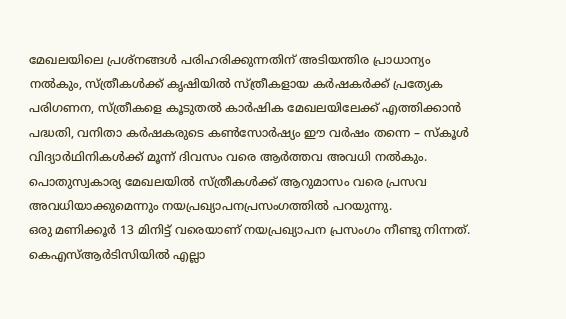മേഖലയിലെ പ്രശ്‌നങ്ങള്‍ പരിഹരിക്കുന്നതിന് അടിയന്തിര പ്രാധാന്യം നല്‍കും, സ്ത്രീകള്‍ക്ക് കൃഷിയില്‍ സ്ത്രീകളായ കര്‍ഷകര്‍ക്ക് പ്രത്യേക പരിഗണന, സ്ത്രീകളെ കൂടുതല്‍ കാര്‍ഷിക മേഖലയിലേക്ക് എത്തിക്കാന്‍ പദ്ധതി, വനിതാ കര്‍ഷകരുടെ കണ്‍സോര്‍ഷ്യം ഈ വര്‍ഷം തന്നെ – സ്കൂൾ വിദ്യാർഥിനികൾക്ക് മൂന്ന് ദിവസം വരെ ആർത്തവ അവധി നൽകും. പൊതുസ്വകാര്യ മേഖലയിൽ സ്ത്രീകൾക്ക് ആറുമാസം വരെ പ്രസവ അവധിയാക്കുമെന്നും നയപ്രഖ്യാപനപ്രസംഗത്തിൽ പറയുന്നു.
ഒരു മണിക്കൂർ 13 മിനിട്ട് വരെയാണ് നയപ്രഖ്യാപന പ്രസംഗം നീണ്ടു നിന്നത്. കെഎസ്ആർടിസിയിൽ എല്ലാ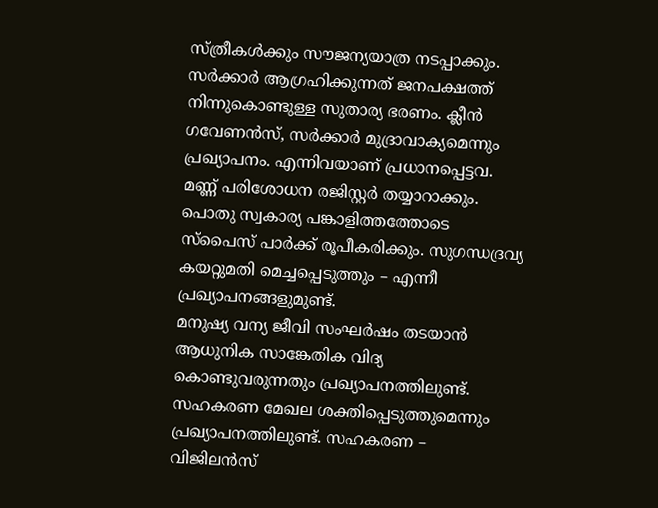സ്ത്രീകൾക്കും സൗജന്യയാത്ര നടപ്പാക്കും. സർക്കാർ ആഗ്രഹിക്കുന്നത് ജനപക്ഷത്ത് നിന്നുകൊണ്ടുള്ള സുതാര്യ ഭരണം. ക്ലീൻ ഗവേണൻസ്, സർക്കാർ മുദ്രാവാക്യമെന്നും പ്രഖ്യാപനം. എന്നിവയാണ് പ്രധാനപ്പെട്ടവ. മണ്ണ് പരിശോധന രജിസ്റ്റര്‍ തയ്യാറാക്കും. പൊതു സ്വകാര്യ പങ്കാളിത്തത്തോടെ സ്പൈസ് പാര്‍ക്ക് രൂപീകരിക്കും. സുഗന്ധദ്രവ്യ കയറ്റുമതി മെച്ചപ്പെടുത്തും – എന്നീ പ്രഖ്യാപനങ്ങളുമുണ്ട്.
മനുഷ്യ വന്യ ജീവി സംഘര്‍ഷം തടയാന്‍ ആധുനിക സാങ്കേതിക വിദ്യ കൊണ്ടുവരുന്നതും പ്രഖ്യാപനത്തിലുണ്ട്.
സഹകരണ മേഖല ശക്തിപ്പെടുത്തുമെന്നും പ്രഖ്യാപനത്തിലുണ്ട്. സഹകരണ – വിജിലന്‍സ്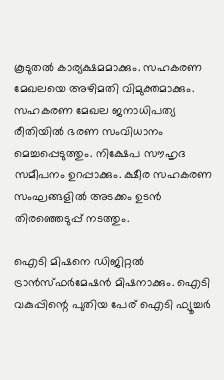കൂടുതല്‍ കാര്യക്ഷമമാക്കും. സഹകരണ മേഖലയെ അഴിമതി വിമുക്തമാക്കും. സഹകരണ മേഖല ജനാധിപത്യ രീതിയില്‍ ഭരണ സംവിധാനം മെച്ചപ്പെടുത്തും. നിക്ഷേപ സൗഹൃദ സമീപനം ഉറപ്പാക്കും. ക്ഷീര സഹകരണ സംഘങ്ങളില്‍ അടക്കം ഉടന്‍ തിരഞ്ഞെടുപ്പ് നടത്തും.

ഐടി മിഷനെ ഡിജിറ്റല്‍ ട്രാന്‍സ്ഫര്‍മേഷന്‍ മിഷനാക്കും. ഐടി വകുപ്പിന്റെ പുതിയ പേര് ഐടി ഫ്യൂച്ചര്‍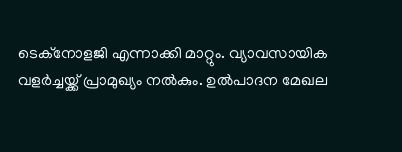ടെക്‌നോളജി എന്നാക്കി മാറ്റും. വ്യാവസായിക വളര്‍ച്ചയ്ക്ക് പ്രാമുഖ്യം നല്‍കും. ഉല്‍പാദന മേഖല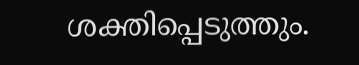ശക്തിപ്പെടുത്തും.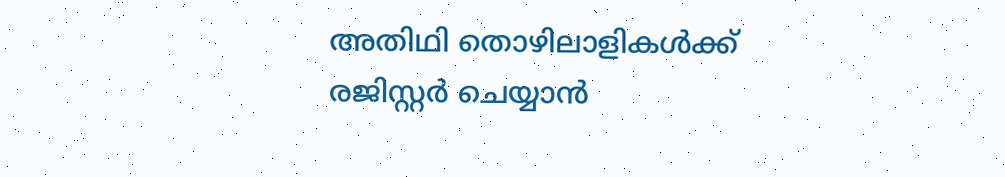അതിഥി തൊഴിലാളികള്‍ക്ക് രജിസ്റ്റര്‍ ചെയ്യാന്‍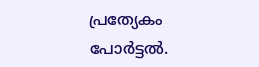പ്രത്യേകം പോര്‍ട്ടല്‍.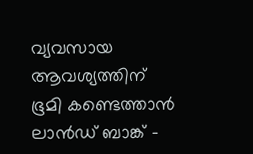വ്യവസായ ആവശ്യത്തിന് ഭൂമി കണ്ടെത്താന്‍ ലാന്‍ഡ് ബാങ്ക് –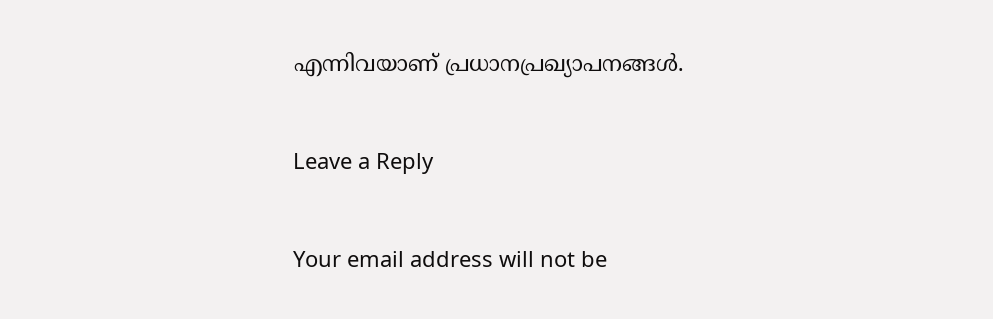എന്നിവയാണ് പ്രധാനപ്രഖ്യാപനങ്ങള്‍.

Leave a Reply

Your email address will not be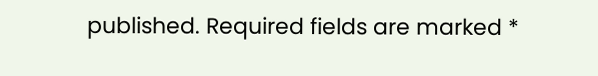published. Required fields are marked *